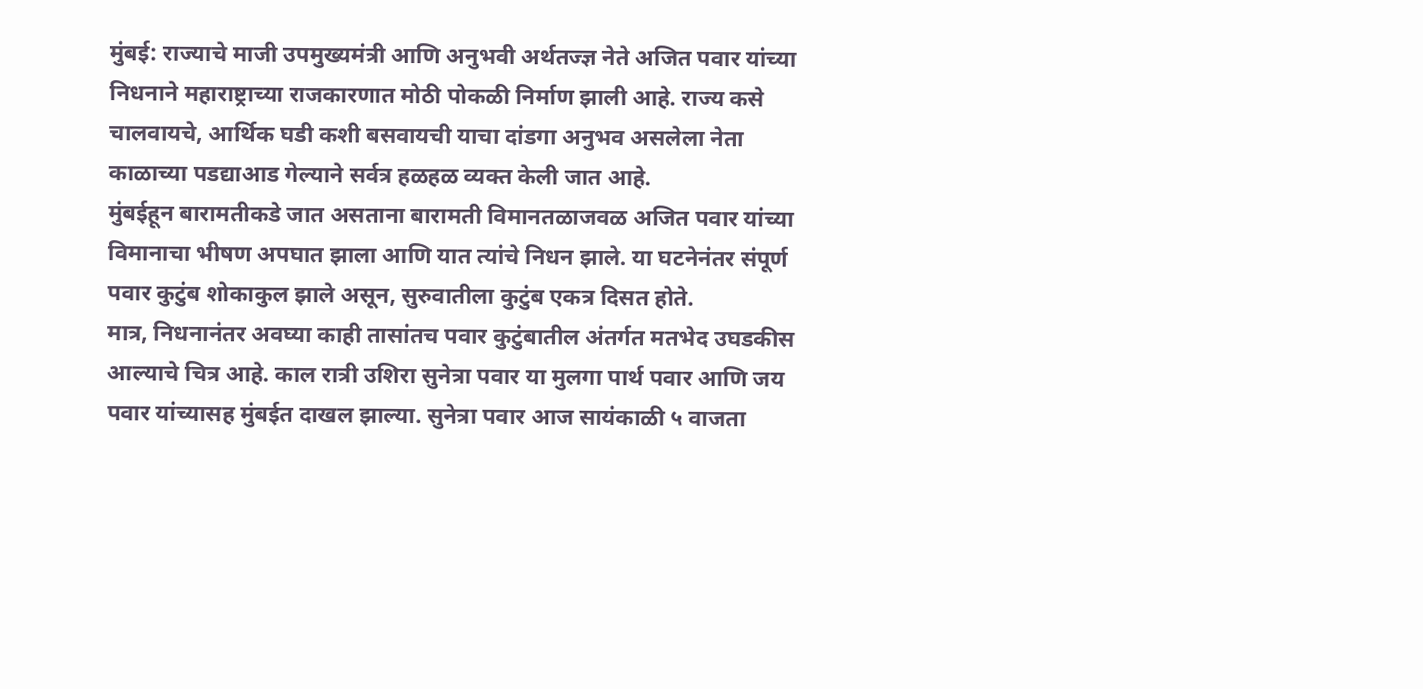मुंबई: राज्याचे माजी उपमुख्यमंत्री आणि अनुभवी अर्थतज्ज्ञ नेते अजित पवार यांच्या निधनाने महाराष्ट्राच्या राजकारणात मोठी पोकळी निर्माण झाली आहे. राज्य कसे चालवायचे, आर्थिक घडी कशी बसवायची याचा दांडगा अनुभव असलेला नेता काळाच्या पडद्याआड गेल्याने सर्वत्र हळहळ व्यक्त केली जात आहे.
मुंबईहून बारामतीकडे जात असताना बारामती विमानतळाजवळ अजित पवार यांच्या विमानाचा भीषण अपघात झाला आणि यात त्यांचे निधन झाले. या घटनेनंतर संपूर्ण पवार कुटुंब शोकाकुल झाले असून, सुरुवातीला कुटुंब एकत्र दिसत होते.
मात्र, निधनानंतर अवघ्या काही तासांतच पवार कुटुंबातील अंतर्गत मतभेद उघडकीस आल्याचे चित्र आहे. काल रात्री उशिरा सुनेत्रा पवार या मुलगा पार्थ पवार आणि जय पवार यांच्यासह मुंबईत दाखल झाल्या. सुनेत्रा पवार आज सायंकाळी ५ वाजता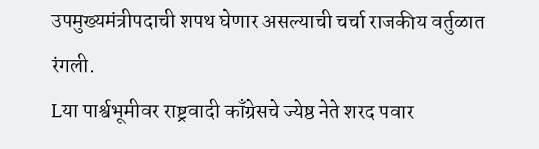उपमुख्यमंत्रीपदाची शपथ घेणार असल्याची चर्चा राजकीय वर्तुळात रंगली.
Lया पार्श्वभूमीवर राष्ट्रवादी काँग्रेसचे ज्येष्ठ नेते शरद पवार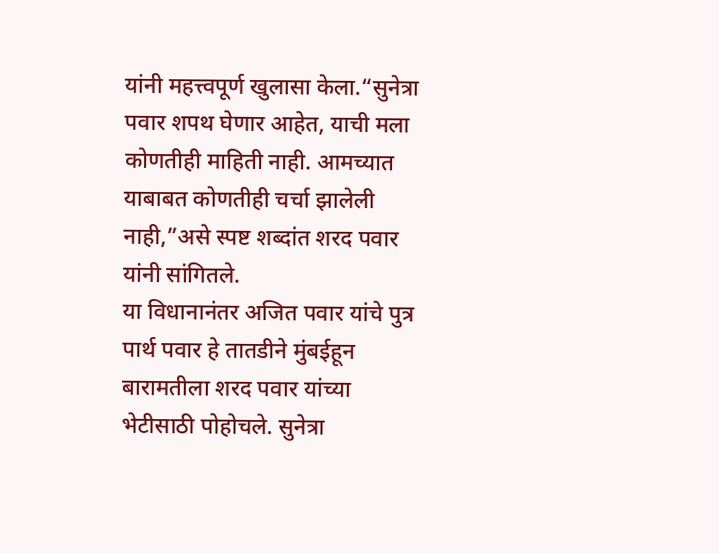यांनी महत्त्वपूर्ण खुलासा केला.“सुनेत्रा पवार शपथ घेणार आहेत, याची मला कोणतीही माहिती नाही. आमच्यात याबाबत कोणतीही चर्चा झालेली नाही,”असे स्पष्ट शब्दांत शरद पवार यांनी सांगितले.
या विधानानंतर अजित पवार यांचे पुत्र पार्थ पवार हे तातडीने मुंबईहून बारामतीला शरद पवार यांच्या भेटीसाठी पोहोचले. सुनेत्रा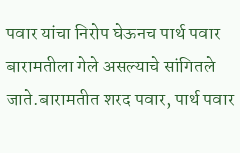पवार यांचा निरोप घेऊनच पार्थ पवार बारामतीला गेले असल्याचे सांगितले जाते.बारामतीत शरद पवार, पार्थ पवार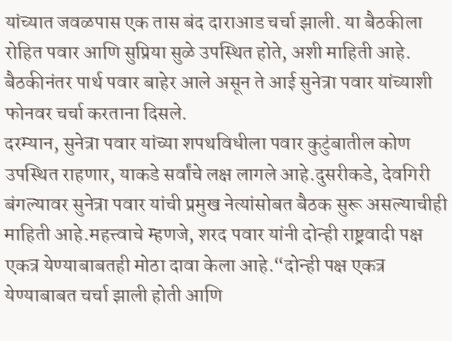यांच्यात जवळपास एक तास बंद दाराआड चर्चा झाली. या बैठकीला रोहित पवार आणि सुप्रिया सुळे उपस्थित होते, अशी माहिती आहे. बैठकीनंतर पार्थ पवार बाहेर आले असून ते आई सुनेत्रा पवार यांच्याशी फोनवर चर्चा करताना दिसले.
दरम्यान, सुनेत्रा पवार यांच्या शपथविधीला पवार कुटुंबातील कोण उपस्थित राहणार, याकडे सर्वांचे लक्ष लागले आहे.दुसरीकडे, देवगिरी बंगल्यावर सुनेत्रा पवार यांची प्रमुख नेत्यांसोबत बैठक सुरू असल्याचीही माहिती आहे.महत्त्वाचे म्हणजे, शरद पवार यांनी दोन्ही राष्ट्रवादी पक्ष एकत्र येण्याबाबतही मोठा दावा केला आहे.“दोन्ही पक्ष एकत्र येण्याबाबत चर्चा झाली होती आणि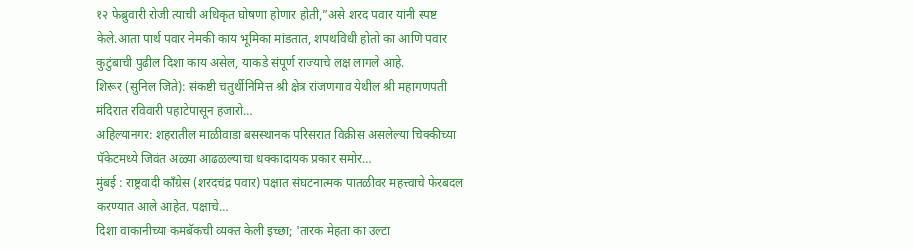१२ फेब्रुवारी रोजी त्याची अधिकृत घोषणा होणार होती,”असे शरद पवार यांनी स्पष्ट केले.आता पार्थ पवार नेमकी काय भूमिका मांडतात, शपथविधी होतो का आणि पवार कुटुंबाची पुढील दिशा काय असेल, याकडे संपूर्ण राज्याचे लक्ष लागले आहे.
शिरूर (सुनिल जिते): संकष्टी चतुर्थीनिमित्त श्री क्षेत्र रांजणगाव येथील श्री महागणपती मंदिरात रविवारी पहाटेपासून हजारो…
अहिल्यानगर: शहरातील माळीवाडा बसस्थानक परिसरात विक्रीस असलेल्या चिक्कीच्या पॅकेटमध्ये जिवंत अळ्या आढळल्याचा धक्कादायक प्रकार समोर…
मुंबई : राष्ट्रवादी काँग्रेस (शरदचंद्र पवार) पक्षात संघटनात्मक पातळीवर महत्त्वाचे फेरबदल करण्यात आले आहेत. पक्षाचे…
दिशा वाकानीच्या कमबॅकची व्यक्त केली इच्छा; 'तारक मेहता का उल्टा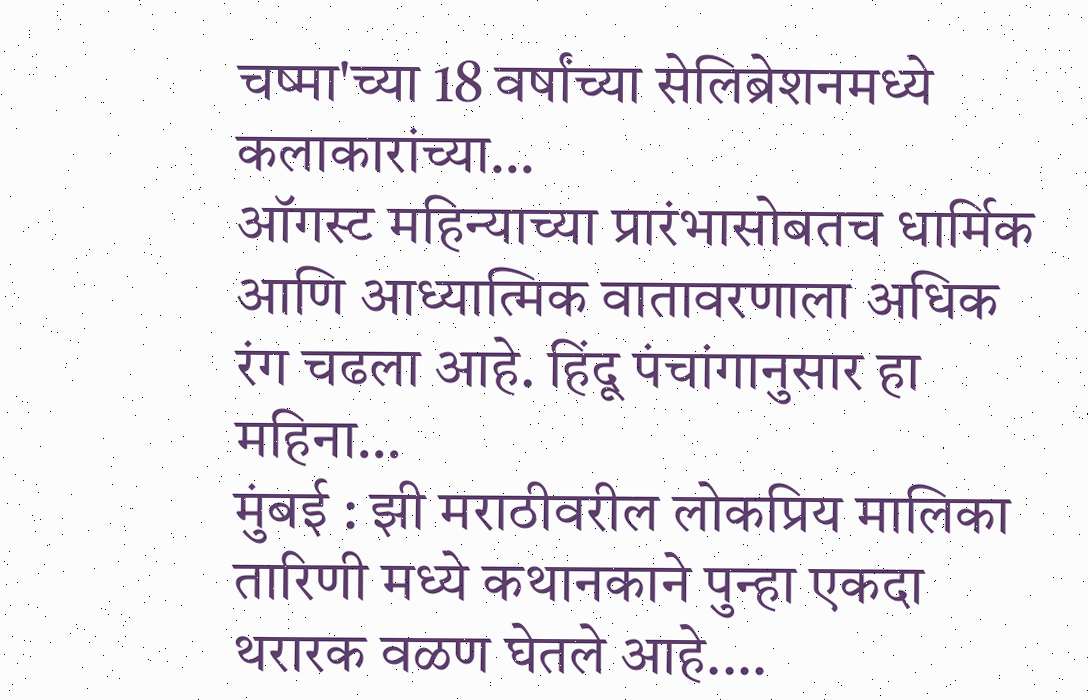चष्मा'च्या 18 वर्षांच्या सेलिब्रेशनमध्ये कलाकारांच्या…
ऑगस्ट महिन्याच्या प्रारंभासोबतच धार्मिक आणि आध्यात्मिक वातावरणाला अधिक रंग चढला आहे. हिंदू पंचांगानुसार हा महिना…
मुंबई : झी मराठीवरील लोकप्रिय मालिका तारिणी मध्ये कथानकाने पुन्हा एकदा थरारक वळण घेतले आहे.…